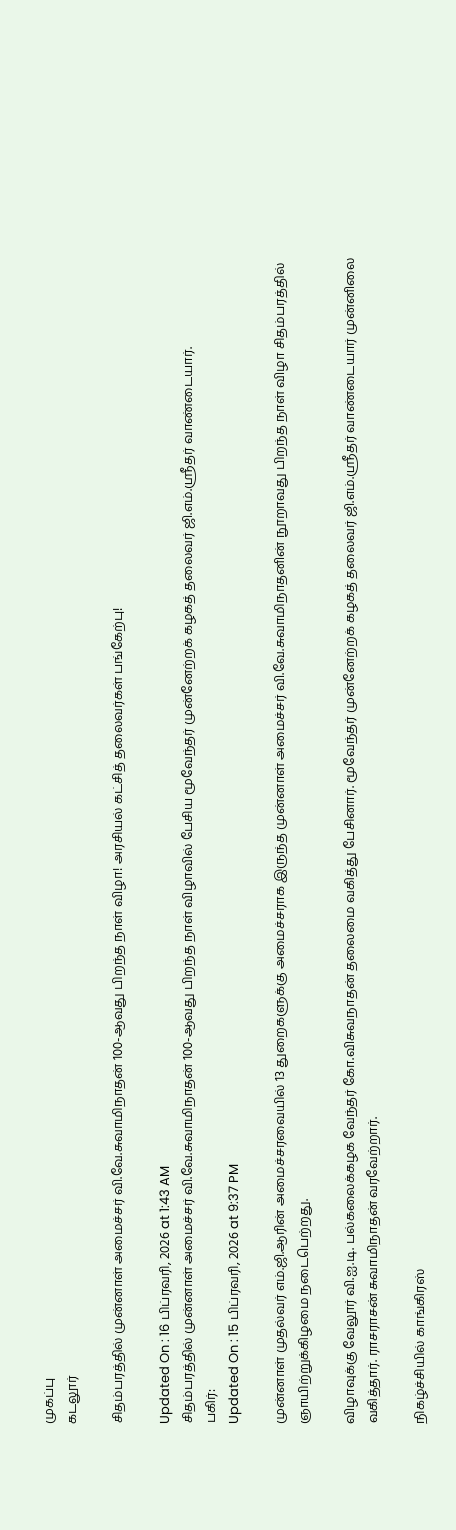முகப்பு
கடலூர்

சிதம்பரத்தில் முன்னாள் அமைச்சர் வி.வே.சுவாமிநாதன் 100-ஆவது பிறந்த நாள் விழா! அரசியல் கட்சித் தலைவர்கள் பங்கேற்பு!

Updated On : 16 பிப்ரவரி, 2026 at 1:43 AM
சிதம்பரத்தில் முன்னாள் அமைச்சர் வி.வே.சுவாமிநாதன் 100-ஆவது பிறந்த நாள் விழாவில் பேசிய மூவேந்தர் முன்னேற்றக் கழகத் தலைவர் ஜி.எம்.ஸ்ரீதர் வாண்டையார்.
பகிர்:
Updated On : 15 பிப்ரவரி, 2026 at 9:37 PM

முன்னாள் முதல்வர் எம்.ஜி.ஆரின் அமைச்சரவையில் 13 துறைகளுக்கு அமைச்சராக இருந்த முன்னாள் அமைச்சர் வி.வே.சுவாமிநாதனின் நூறாவது பிறந்த நாள் விழா சிதம்பரத்தில் ஞாயிற்றுக்கிழமை நடைபெற்றது.

விழாவுக்கு வேலூர் வி.ஐ.டி. பல்கலைக்கழக வேந்தர் கோ.விசுவநாதன் தலைமை வகித்து பேசினார். மூவேந்தர் முன்னேற்றக் கழகத் தலைவர் ஜி.எம்.ஸ்ரீதர் வாண்டையார் முன்னிலை வகித்தார். ராசராசன் சுவாமிநாதன் வரவேற்றார்.

நிகழ்ச்சியில் காங்கிரஸ்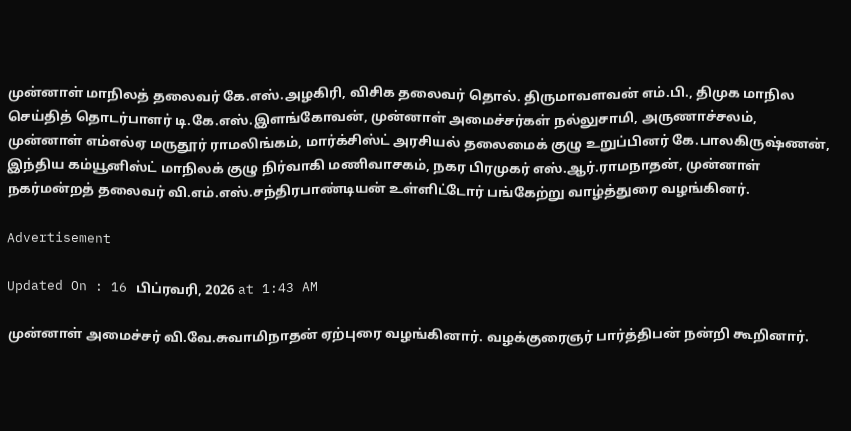முன்னாள் மாநிலத் தலைவர் கே.எஸ்.அழகிரி, விசிக தலைவர் தொல். திருமாவளவன் எம்.பி., திமுக மாநில செய்தித் தொடர்பாளர் டி.கே.எஸ்.இளங்கோவன், முன்னாள் அமைச்சர்கள் நல்லுசாமி, அருணாச்சலம், முன்னாள் எம்எல்ஏ மருதூர் ராமலிங்கம், மார்க்சிஸ்ட் அரசியல் தலைமைக் குழு உறுப்பினர் கே.பாலகிருஷ்ணன், இந்திய கம்யூனிஸ்ட் மாநிலக் குழு நிர்வாகி மணிவாசகம், நகர பிரமுகர் எஸ்.ஆர்.ராமநாதன், முன்னாள் நகர்மன்றத் தலைவர் வி.எம்.எஸ்.சந்திரபாண்டியன் உள்ளிட்டோர் பங்கேற்று வாழ்த்துரை வழங்கினர்.

Advertisement

Updated On : 16 பிப்ரவரி, 2026 at 1:43 AM

முன்னாள் அமைச்சர் வி.வே.சுவாமிநாதன் ஏற்புரை வழங்கினார். வழக்குரைஞர் பார்த்திபன் நன்றி கூறினார்.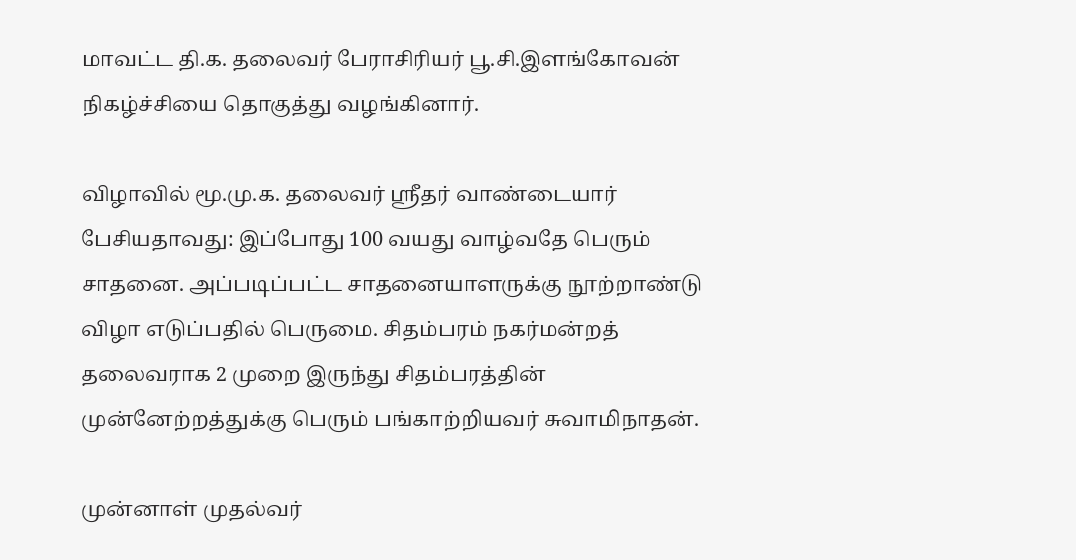மாவட்ட தி.க. தலைவர் பேராசிரியர் பூ.சி.இளங்கோவன் நிகழ்ச்சியை தொகுத்து வழங்கினார்.

விழாவில் மூ.மு.க. தலைவர் ஸ்ரீதர் வாண்டையார் பேசியதாவது: இப்போது 100 வயது வாழ்வதே பெரும் சாதனை. அப்படிப்பட்ட சாதனையாளருக்கு நூற்றாண்டு விழா எடுப்பதில் பெருமை. சிதம்பரம் நகர்மன்றத் தலைவராக 2 முறை இருந்து சிதம்பரத்தின் முன்னேற்றத்துக்கு பெரும் பங்காற்றியவர் சுவாமிநாதன்.

முன்னாள் முதல்வர்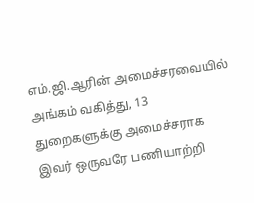எம்.ஜி.ஆரின் அமைச்சரவையில் அங்கம் வகித்து, 13 துறைகளுக்கு அமைச்சராக இவர் ஒருவரே பணியாற்றி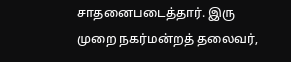சாதனைபடைத்தார். இரு முறை நகர்மன்றத் தலைவர்,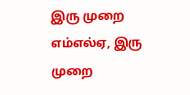இரு முறை எம்எல்ஏ, இரு முறை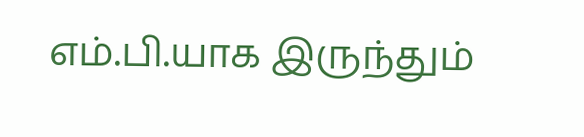எம்.பி.யாக இருந்தும்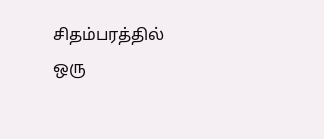சிதம்பரத்தில் ஒரு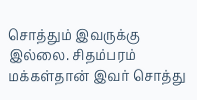சொத்தும் இவருக்கு இல்லை. சிதம்பரம் மக்கள்தான் இவர் சொத்து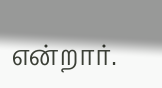என்றார்.